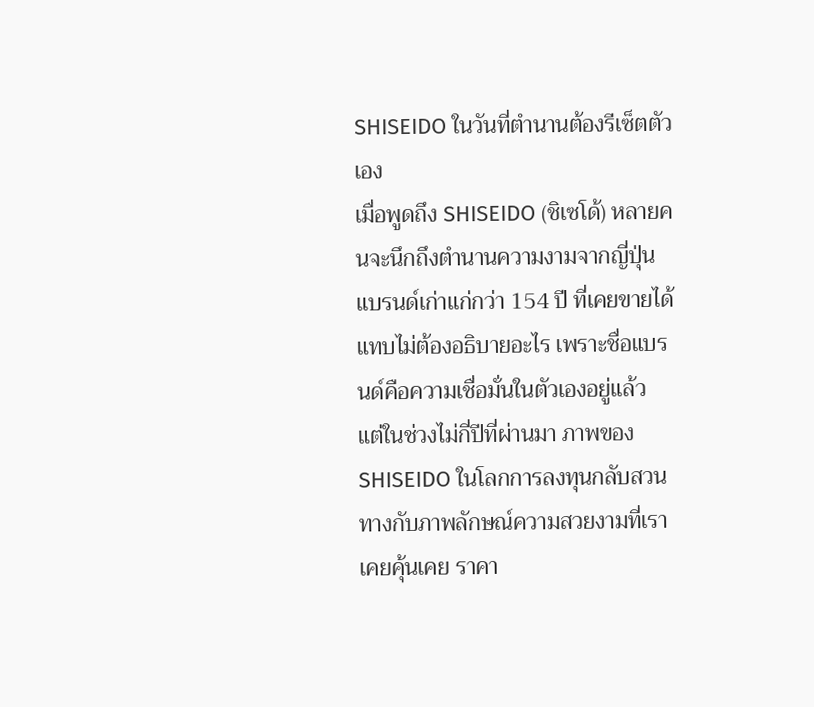SHISEIDO ในวันที่ตำนานต้องรีเซ็ตตัวเอง
เมื่อพูดถึง SHISEIDO (ชิเซโด้) หลายคนจะนึกถึงตำนานความงามจากญี่ปุ่น แบรนด์เก่าแก่กว่า 154 ปี ที่เคยขายได้แทบไม่ต้องอธิบายอะไร เพราะชื่อแบรนด์คือความเชื่อมั่นในตัวเองอยู่แล้ว
แต่ในช่วงไม่กี่ปีที่ผ่านมา ภาพของ SHISEIDO ในโลกการลงทุนกลับสวนทางกับภาพลักษณ์ความสวยงามที่เราเคยคุ้นเคย ราคา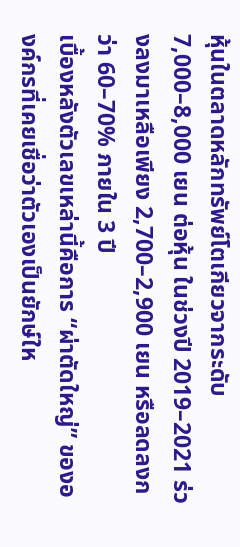หุ้นในตลาดหลักทรัพย์โตเกียวจากระดับ 7,000–8,000 เยน ต่อหุ้น ในช่วงปี 2019–2021 ร่วงลงมาเหลือเพียง 2,700–2,900 เยน หรือลดลงกว่า 60–70% ภายใน 3 ปี
เบื้องหลังตัวเลขเหล่านี้คือการ “ผ่าตัดใหญ่” ขององค์กรที่เคยเชื่อว่าตัวเองเป็นยักษ์ให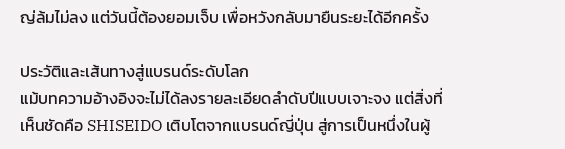ญ่ล้มไม่ลง แต่วันนี้ต้องยอมเจ็บ เพื่อหวังกลับมายืนระยะได้อีกครั้ง

ประวัติและเส้นทางสู่แบรนด์ระดับโลก
แม้บทความอ้างอิงจะไม่ได้ลงรายละเอียดลำดับปีแบบเจาะจง แต่สิ่งที่เห็นชัดคือ SHISEIDO เติบโตจากแบรนด์ญี่ปุ่น สู่การเป็นหนึ่งในผู้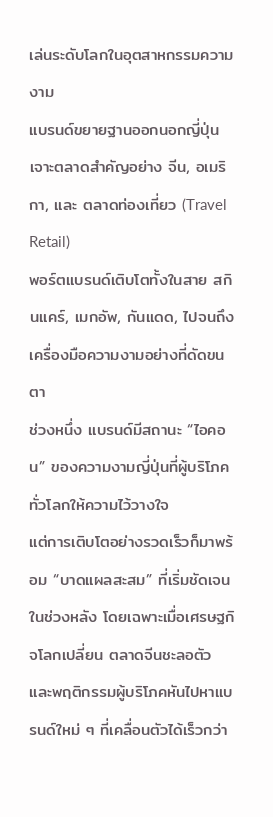เล่นระดับโลกในอุตสาหกรรมความงาม
แบรนด์ขยายฐานออกนอกญี่ปุ่น เจาะตลาดสำคัญอย่าง จีน, อเมริกา, และ ตลาดท่องเที่ยว (Travel Retail)
พอร์ตแบรนด์เติบโตทั้งในสาย สกินแคร์, เมกอัพ, กันแดด, ไปจนถึงเครื่องมือความงามอย่างที่ดัดขนตา
ช่วงหนึ่ง แบรนด์มีสถานะ “ไอคอน” ของความงามญี่ปุ่นที่ผู้บริโภคทั่วโลกให้ความไว้วางใจ
แต่การเติบโตอย่างรวดเร็วก็มาพร้อม “บาดแผลสะสม” ที่เริ่มชัดเจนในช่วงหลัง โดยเฉพาะเมื่อเศรษฐกิจโลกเปลี่ยน ตลาดจีนชะลอตัว และพฤติกรรมผู้บริโภคหันไปหาแบรนด์ใหม่ ๆ ที่เคลื่อนตัวได้เร็วกว่า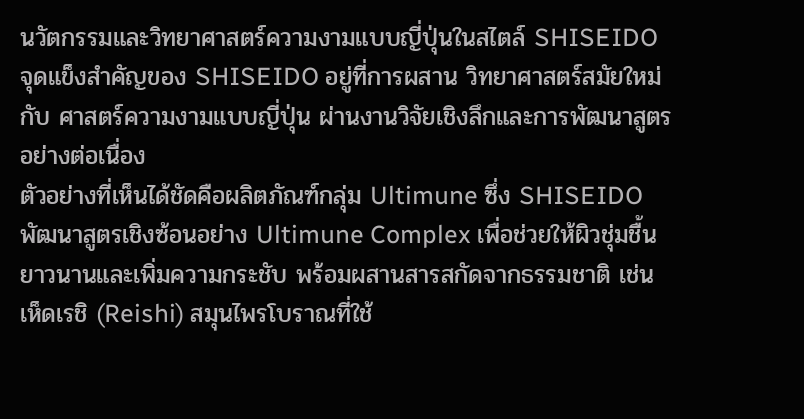นวัตกรรมและวิทยาศาสตร์ความงามแบบญี่ปุ่นในสไตล์ SHISEIDO
จุดแข็งสำคัญของ SHISEIDO อยู่ที่การผสาน วิทยาศาสตร์สมัยใหม่ กับ ศาสตร์ความงามแบบญี่ปุ่น ผ่านงานวิจัยเชิงลึกและการพัฒนาสูตรอย่างต่อเนื่อง
ตัวอย่างที่เห็นได้ชัดคือผลิตภัณฑ์กลุ่ม Ultimune ซึ่ง SHISEIDO พัฒนาสูตรเชิงซ้อนอย่าง Ultimune Complex เพื่อช่วยให้ผิวชุ่มชื้นยาวนานและเพิ่มความกระชับ พร้อมผสานสารสกัดจากธรรมชาติ เช่น
เห็ดเรชิ (Reishi) สมุนไพรโบราณที่ใช้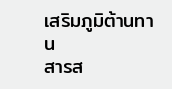เสริมภูมิต้านทาน
สารส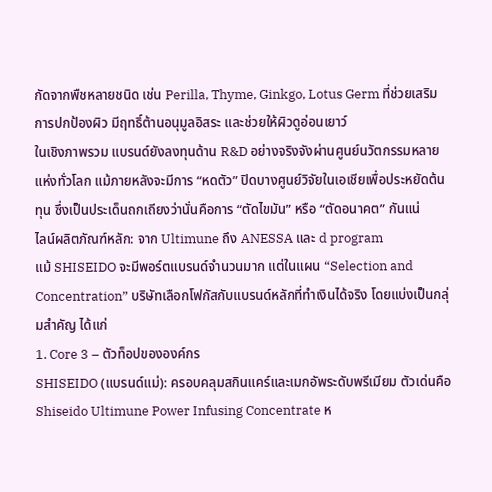กัดจากพืชหลายชนิด เช่น Perilla, Thyme, Ginkgo, Lotus Germ ที่ช่วยเสริมการปกป้องผิว มีฤทธิ์ต้านอนุมูลอิสระ และช่วยให้ผิวดูอ่อนเยาว์
ในเชิงภาพรวม แบรนด์ยังลงทุนด้าน R&D อย่างจริงจังผ่านศูนย์นวัตกรรมหลายแห่งทั่วโลก แม้ภายหลังจะมีการ “หดตัว” ปิดบางศูนย์วิจัยในเอเชียเพื่อประหยัดต้นทุน ซึ่งเป็นประเด็นถกเถียงว่านั่นคือการ “ตัดไขมัน” หรือ “ตัดอนาคต” กันแน่
ไลน์ผลิตภัณฑ์หลัก: จาก Ultimune ถึง ANESSA และ d program
แม้ SHISEIDO จะมีพอร์ตแบรนด์จำนวนมาก แต่ในแผน “Selection and Concentration” บริษัทเลือกโฟกัสกับแบรนด์หลักที่ทำเงินได้จริง โดยแบ่งเป็นกลุ่มสำคัญ ได้แก่
1. Core 3 – ตัวท็อปขององค์กร
SHISEIDO (แบรนด์แม่): ครอบคลุมสกินแคร์และเมกอัพระดับพรีเมียม ตัวเด่นคือ Shiseido Ultimune Power Infusing Concentrate ห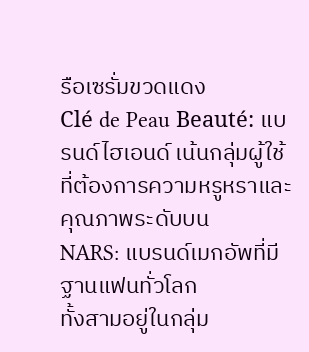รือเซรั่มขวดแดง
Clé de Peau Beauté: แบรนด์ไฮเอนด์ เน้นกลุ่มผู้ใช้ที่ต้องการความหรูหราและคุณภาพระดับบน
NARS: แบรนด์เมกอัพที่มีฐานแฟนทั่วโลก
ทั้งสามอยู่ในกลุ่ม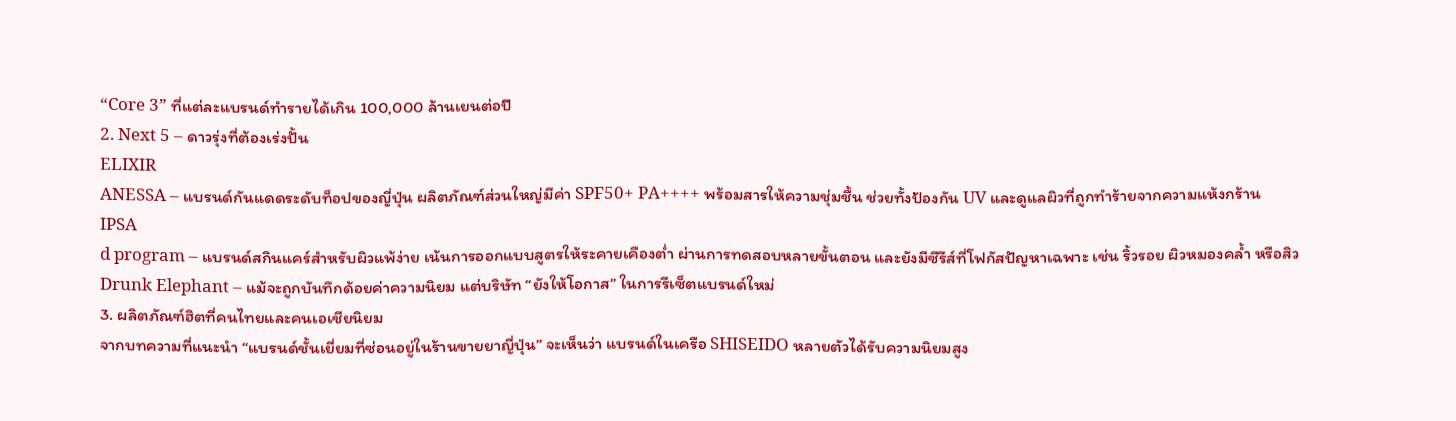“Core 3” ที่แต่ละแบรนด์ทำรายได้เกิน 100,000 ล้านเยนต่อปี
2. Next 5 – ดาวรุ่งที่ต้องเร่งปั้น
ELIXIR
ANESSA – แบรนด์กันแดดระดับท็อปของญี่ปุ่น ผลิตภัณฑ์ส่วนใหญ่มีค่า SPF50+ PA++++ พร้อมสารให้ความชุ่มชื้น ช่วยทั้งป้องกัน UV และดูแลผิวที่ถูกทำร้ายจากความแห้งกร้าน
IPSA
d program – แบรนด์สกินแคร์สำหรับผิวแพ้ง่าย เน้นการออกแบบสูตรให้ระคายเคืองต่ำ ผ่านการทดสอบหลายขั้นตอน และยังมีซีรีส์ที่โฟกัสปัญหาเฉพาะ เช่น ริ้วรอย ผิวหมองคล้ำ หรือสิว
Drunk Elephant – แม้จะถูกบันทึกด้อยค่าความนิยม แต่บริษัท “ยังให้โอกาส” ในการรีเซ็ตแบรนด์ใหม่
3. ผลิตภัณฑ์ฮิตที่คนไทยและคนเอเชียนิยม
จากบทความที่แนะนำ “แบรนด์ชั้นเยี่ยมที่ซ่อนอยู่ในร้านขายยาญี่ปุ่น” จะเห็นว่า แบรนด์ในเครือ SHISEIDO หลายตัวได้รับความนิยมสูง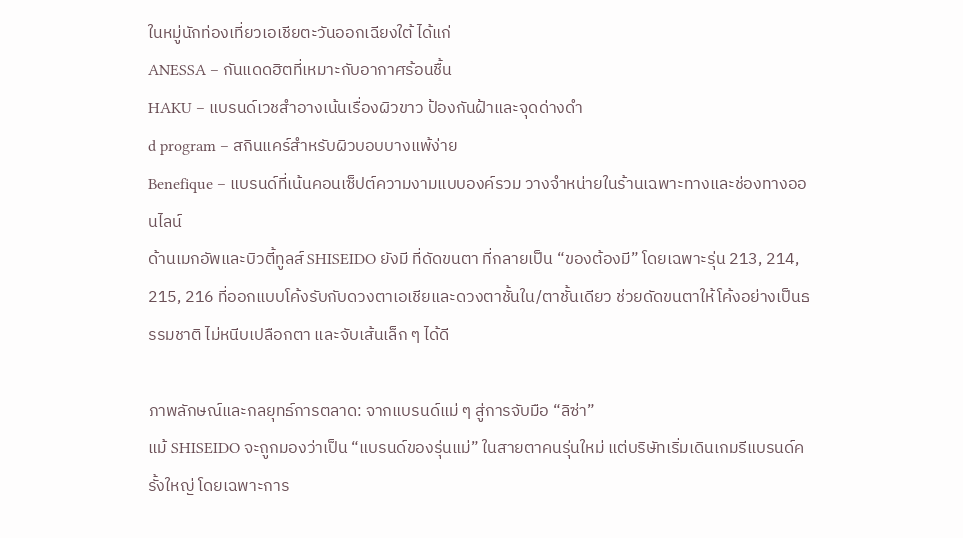ในหมู่นักท่องเที่ยวเอเชียตะวันออกเฉียงใต้ ได้แก่
ANESSA – กันแดดฮิตที่เหมาะกับอากาศร้อนชื้น
HAKU – แบรนด์เวชสำอางเน้นเรื่องผิวขาว ป้องกันฝ้าและจุดด่างดำ
d program – สกินแคร์สำหรับผิวบอบบางแพ้ง่าย
Benefique – แบรนด์ที่เน้นคอนเซ็ปต์ความงามแบบองค์รวม วางจำหน่ายในร้านเฉพาะทางและช่องทางออนไลน์
ด้านเมกอัพและบิวตี้ทูลส์ SHISEIDO ยังมี ที่ดัดขนตา ที่กลายเป็น “ของต้องมี” โดยเฉพาะรุ่น 213, 214, 215, 216 ที่ออกแบบโค้งรับกับดวงตาเอเชียและดวงตาชั้นใน/ตาชั้นเดียว ช่วยดัดขนตาให้โค้งอย่างเป็นธรรมชาติ ไม่หนีบเปลือกตา และจับเส้นเล็ก ๆ ได้ดี

ภาพลักษณ์และกลยุทธ์การตลาด: จากแบรนด์แม่ ๆ สู่การจับมือ “ลิซ่า”
แม้ SHISEIDO จะถูกมองว่าเป็น “แบรนด์ของรุ่นแม่” ในสายตาคนรุ่นใหม่ แต่บริษัทเริ่มเดินเกมรีแบรนด์ครั้งใหญ่ โดยเฉพาะการ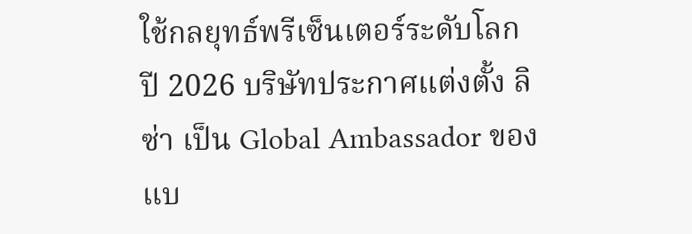ใช้กลยุทธ์พรีเซ็นเตอร์ระดับโลก
ปี 2026 บริษัทประกาศแต่งตั้ง ลิซ่า เป็น Global Ambassador ของแบ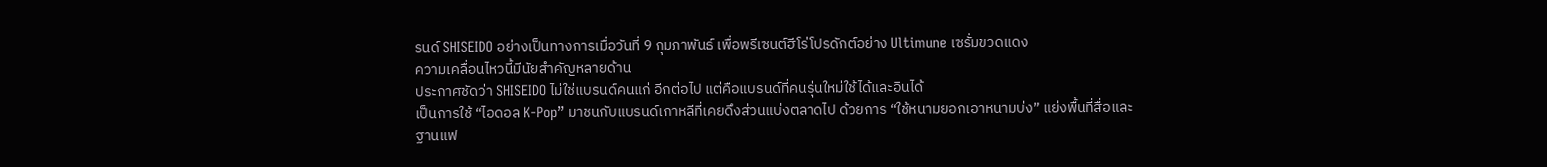รนด์ SHISEIDO อย่างเป็นทางการเมื่อวันที่ 9 กุมภาพันธ์ เพื่อพรีเซนต์ฮีโร่โปรดักต์อย่าง Ultimune เซรั่มขวดแดง
ความเคลื่อนไหวนี้มีนัยสำคัญหลายด้าน
ประกาศชัดว่า SHISEIDO ไม่ใช่แบรนด์คนแก่ อีกต่อไป แต่คือแบรนด์ที่คนรุ่นใหม่ใช้ได้และอินได้
เป็นการใช้ “ไอดอล K-Pop” มาชนกับแบรนด์เกาหลีที่เคยดึงส่วนแบ่งตลาดไป ด้วยการ “ใช้หนามยอกเอาหนามบ่ง” แย่งพื้นที่สื่อและฐานแฟ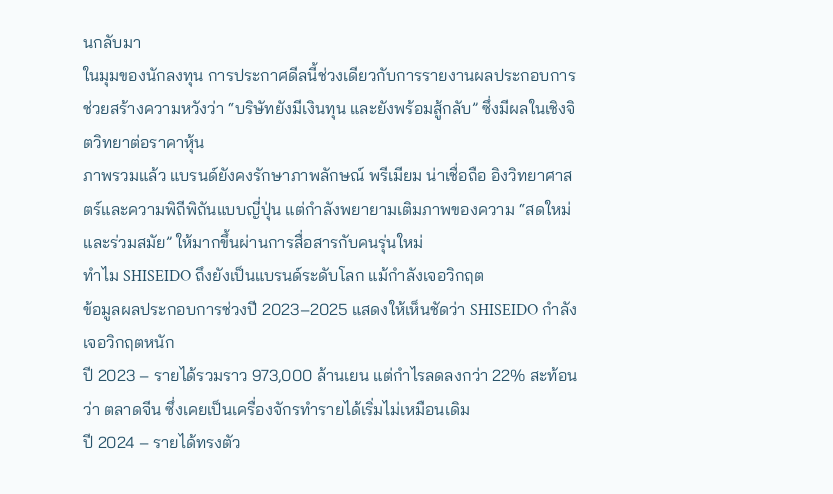นกลับมา
ในมุมของนักลงทุน การประกาศดีลนี้ช่วงเดียวกับการรายงานผลประกอบการ ช่วยสร้างความหวังว่า “บริษัทยังมีเงินทุน และยังพร้อมสู้กลับ” ซึ่งมีผลในเชิงจิตวิทยาต่อราคาหุ้น
ภาพรวมแล้ว แบรนด์ยังคงรักษาภาพลักษณ์ พรีเมียม น่าเชื่อถือ อิงวิทยาศาสตร์และความพิถีพิถันแบบญี่ปุ่น แต่กำลังพยายามเติมภาพของความ “สดใหม่ และร่วมสมัย” ให้มากขึ้นผ่านการสื่อสารกับคนรุ่นใหม่
ทำไม SHISEIDO ถึงยังเป็นแบรนด์ระดับโลก แม้กำลังเจอวิกฤต
ข้อมูลผลประกอบการช่วงปี 2023–2025 แสดงให้เห็นชัดว่า SHISEIDO กำลังเจอวิกฤตหนัก
ปี 2023 – รายได้รวมราว 973,000 ล้านเยน แต่กำไรลดลงกว่า 22% สะท้อนว่า ตลาดจีน ซึ่งเคยเป็นเครื่องจักรทำรายได้เริ่มไม่เหมือนเดิม
ปี 2024 – รายได้ทรงตัว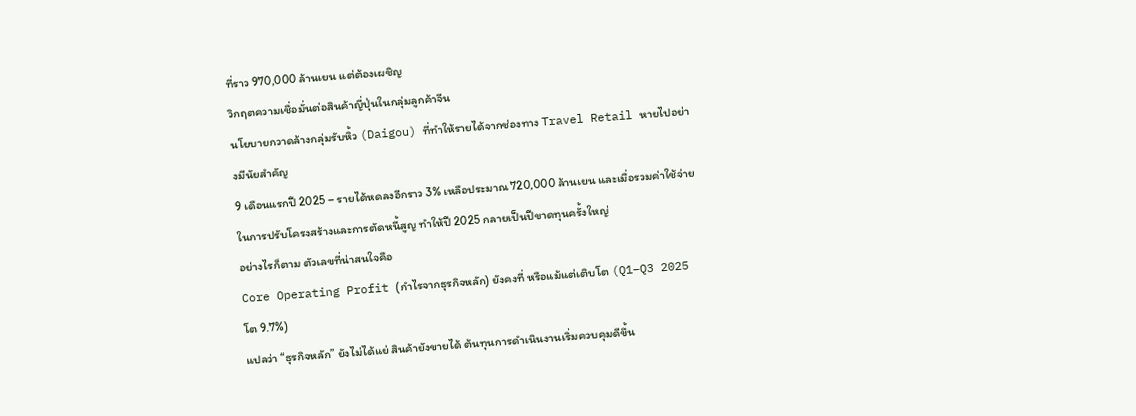ที่ราว 970,000 ล้านเยน แต่ต้องเผชิญ
วิกฤตความเชื่อมั่นต่อสินค้าญี่ปุ่นในกลุ่มลูกค้าจีน
นโยบายกวาดล้างกลุ่มรับหิ้ว (Daigou) ที่ทำให้รายได้จากช่องทาง Travel Retail หายไปอย่างมีนัยสำคัญ
9 เดือนแรกปี 2025 – รายได้หดลงอีกราว 3% เหลือประมาณ 720,000 ล้านเยน และเมื่อรวมค่าใช้จ่ายในการปรับโครงสร้างและการตัดหนี้สูญ ทำให้ปี 2025 กลายเป็นปีขาดทุนครั้งใหญ่
อย่างไรก็ตาม ตัวเลขที่น่าสนใจคือ
Core Operating Profit (กำไรจากธุรกิจหลัก) ยังคงที่ หรือแม้แต่เติบโต (Q1–Q3 2025 โต 9.7%)
แปลว่า “ธุรกิจหลัก” ยังไม่ได้แย่ สินค้ายังขายได้ ต้นทุนการดำเนินงานเริ่มควบคุมดีขึ้น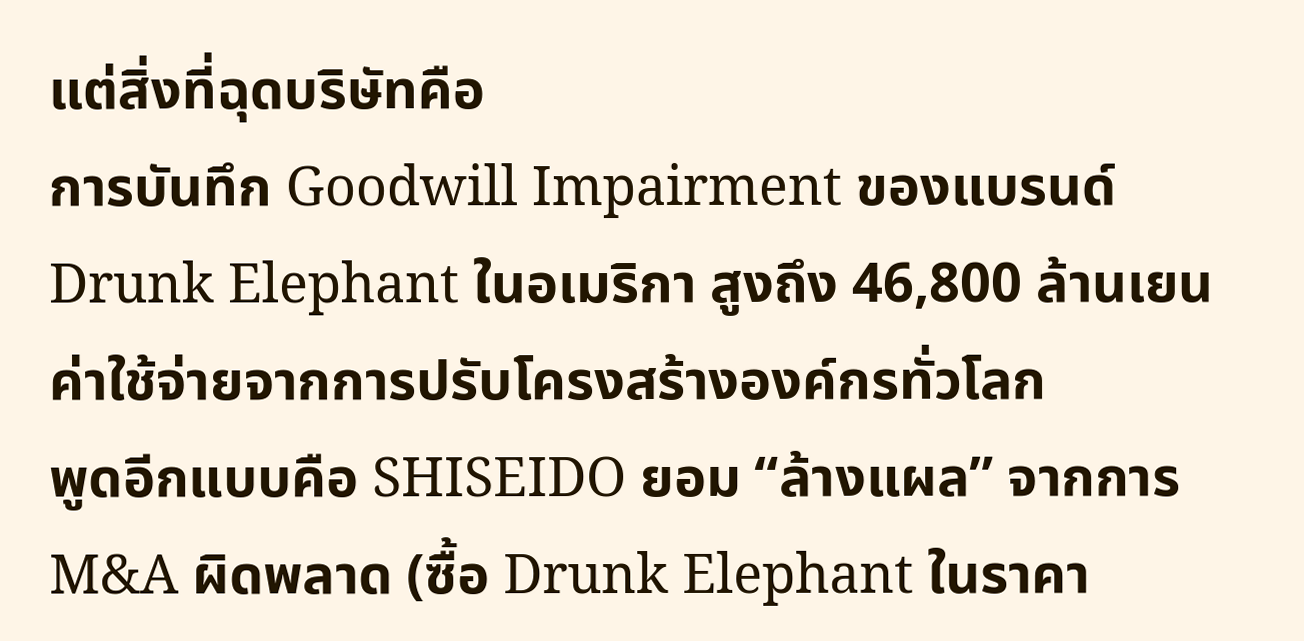แต่สิ่งที่ฉุดบริษัทคือ
การบันทึก Goodwill Impairment ของแบรนด์ Drunk Elephant ในอเมริกา สูงถึง 46,800 ล้านเยน
ค่าใช้จ่ายจากการปรับโครงสร้างองค์กรทั่วโลก
พูดอีกแบบคือ SHISEIDO ยอม “ล้างแผล” จากการ M&A ผิดพลาด (ซื้อ Drunk Elephant ในราคา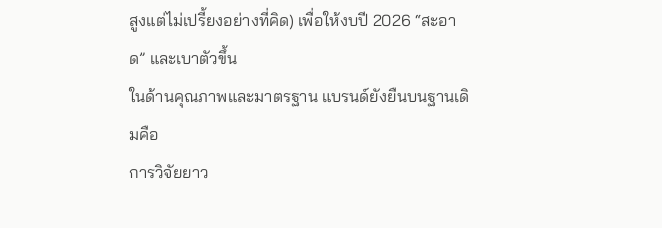สูงแต่ไม่เปรี้ยงอย่างที่คิด) เพื่อให้งบปี 2026 “สะอาด” และเบาตัวขึ้น
ในด้านคุณภาพและมาตรฐาน แบรนด์ยังยืนบนฐานเดิมคือ
การวิจัยยาว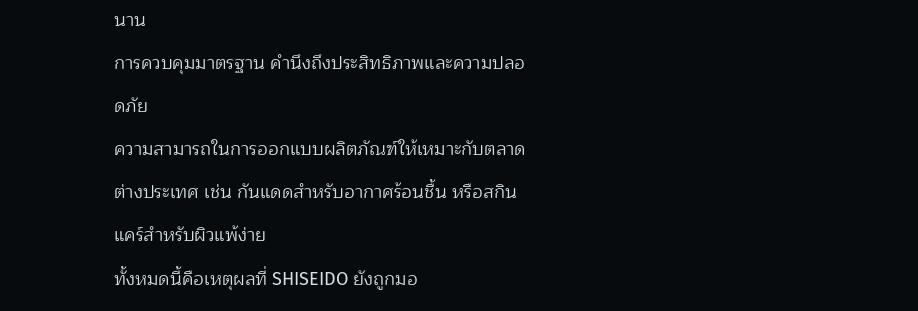นาน
การควบคุมมาตรฐาน คำนึงถึงประสิทธิภาพและความปลอดภัย
ความสามารถในการออกแบบผลิตภัณฑ์ให้เหมาะกับตลาดต่างประเทศ เช่น กันแดดสำหรับอากาศร้อนชื้น หรือสกินแคร์สำหรับผิวแพ้ง่าย
ทั้งหมดนี้คือเหตุผลที่ SHISEIDO ยังถูกมอ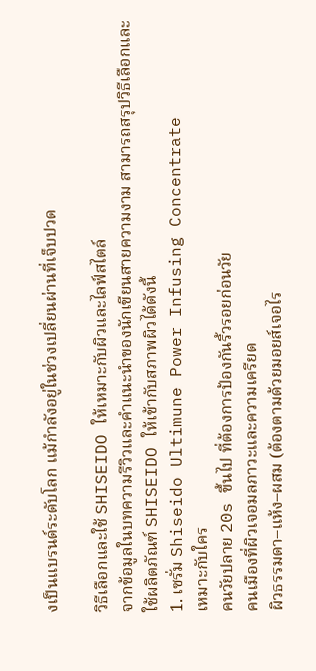งเป็นแบรนด์ระดับโลก แม้กำลังอยู่ในช่วงเปลี่ยนผ่านที่เจ็บปวด

วิธีเลือกและใช้ SHISEIDO ให้เหมาะกับผิวและไลฟ์สไตล์
จากข้อมูลในบทความรีวิวและคำแนะนำของนักเขียนสายความงาม สามารถสรุปวิธีเลือกและใช้ผลิตภัณฑ์ SHISEIDO ให้เข้ากับสภาพผิวได้ดังนี้
1. เซรั่ม Shiseido Ultimune Power Infusing Concentrate
เหมาะกับใคร
คนวัยปลาย 20s ขึ้นไป ที่ต้องการป้องกันริ้วรอยก่อนวัย
คนเมืองที่ผิวเจอมลภาวะและความเครียด
ผิวธรรมดา–แห้ง–ผสม (ต้องตามด้วยมอยส์เจอไร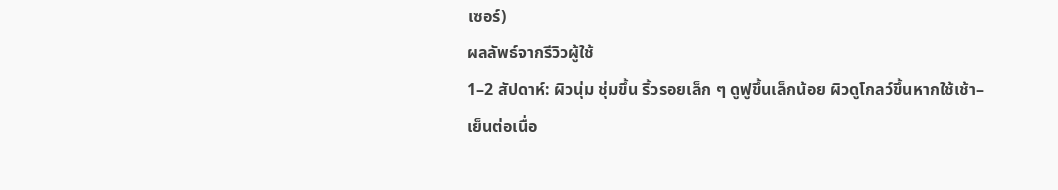เซอร์)
ผลลัพธ์จากรีวิวผู้ใช้
1–2 สัปดาห์: ผิวนุ่ม ชุ่มขึ้น ริ้วรอยเล็ก ๆ ดูฟูขึ้นเล็กน้อย ผิวดูโกลว์ขึ้นหากใช้เช้า–เย็นต่อเนื่อ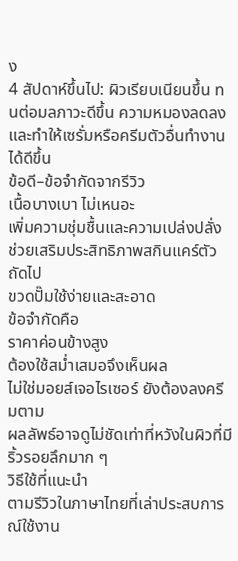ง
4 สัปดาห์ขึ้นไป: ผิวเรียบเนียนขึ้น ทนต่อมลภาวะดีขึ้น ความหมองลดลง และทำให้เซรั่มหรือครีมตัวอื่นทำงานได้ดีขึ้น
ข้อดี–ข้อจำกัดจากรีวิว
เนื้อบางเบา ไม่เหนอะ
เพิ่มความชุ่มชื้นและความเปล่งปลั่ง
ช่วยเสริมประสิทธิภาพสกินแคร์ตัวถัดไป
ขวดปั๊มใช้ง่ายและสะอาด
ข้อจำกัดคือ
ราคาค่อนข้างสูง
ต้องใช้สม่ำเสมอจึงเห็นผล
ไม่ใช่มอยส์เจอไรเซอร์ ยังต้องลงครีมตาม
ผลลัพธ์อาจดูไม่ชัดเท่าที่หวังในผิวที่มีริ้วรอยลึกมาก ๆ
วิธีใช้ที่แนะนำ
ตามรีวิวในภาษาไทยที่เล่าประสบการณ์ใช้งาน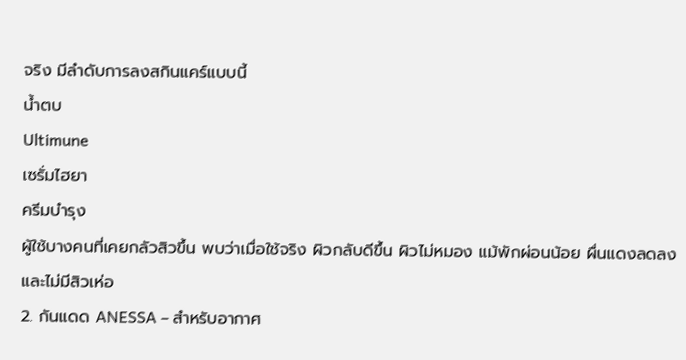จริง มีลำดับการลงสกินแคร์แบบนี้
น้ำตบ
Ultimune
เซรั่มไฮยา
ครีมบำรุง
ผู้ใช้บางคนที่เคยกลัวสิวขึ้น พบว่าเมื่อใช้จริง ผิวกลับดีขึ้น ผิวไม่หมอง แม้พักผ่อนน้อย ผื่นแดงลดลง และไม่มีสิวเห่อ
2. กันแดด ANESSA – สำหรับอากาศ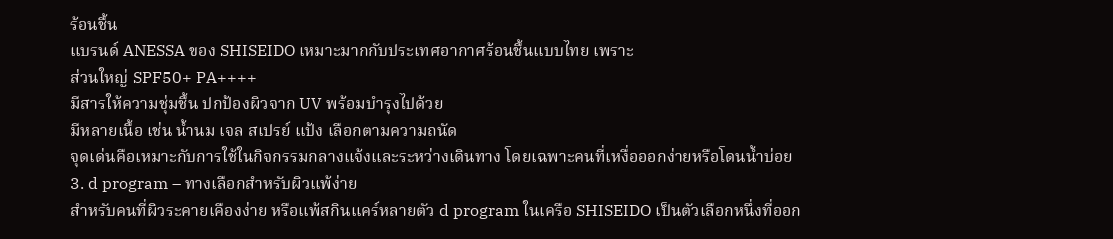ร้อนชื้น
แบรนด์ ANESSA ของ SHISEIDO เหมาะมากกับประเทศอากาศร้อนชื้นแบบไทย เพราะ
ส่วนใหญ่ SPF50+ PA++++
มีสารให้ความชุ่มชื้น ปกป้องผิวจาก UV พร้อมบำรุงไปด้วย
มีหลายเนื้อ เช่น น้ำนม เจล สเปรย์ แป้ง เลือกตามความถนัด
จุดเด่นคือเหมาะกับการใช้ในกิจกรรมกลางแจ้งและระหว่างเดินทาง โดยเฉพาะคนที่เหงื่อออกง่ายหรือโดนน้ำบ่อย
3. d program – ทางเลือกสำหรับผิวแพ้ง่าย
สำหรับคนที่ผิวระคายเคืองง่าย หรือแพ้สกินแคร์หลายตัว d program ในเครือ SHISEIDO เป็นตัวเลือกหนึ่งที่ออก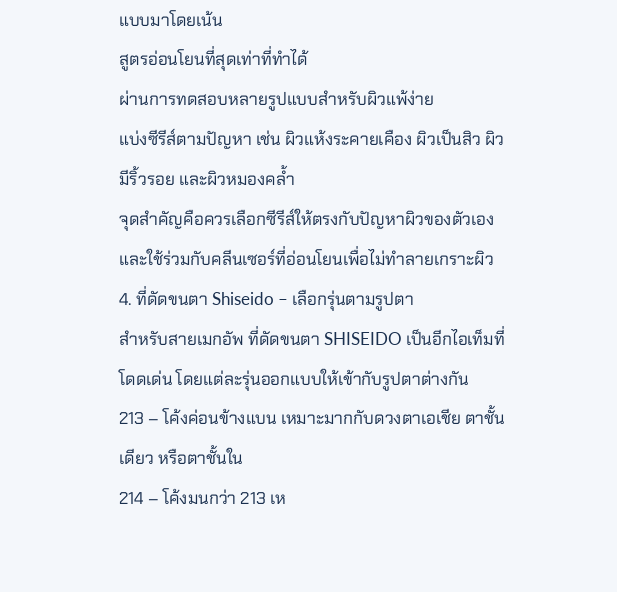แบบมาโดยเน้น
สูตรอ่อนโยนที่สุดเท่าที่ทำได้
ผ่านการทดสอบหลายรูปแบบสำหรับผิวแพ้ง่าย
แบ่งซีรีส์ตามปัญหา เช่น ผิวแห้งระคายเคือง ผิวเป็นสิว ผิวมีริ้วรอย และผิวหมองคล้ำ
จุดสำคัญคือควรเลือกซีรีส์ให้ตรงกับปัญหาผิวของตัวเอง และใช้ร่วมกับคลีนเซอร์ที่อ่อนโยนเพื่อไม่ทำลายเกราะผิว
4. ที่ดัดขนตา Shiseido – เลือกรุ่นตามรูปตา
สำหรับสายเมกอัพ ที่ดัดขนตา SHISEIDO เป็นอีกไอเท็มที่โดดเด่น โดยแต่ละรุ่นออกแบบให้เข้ากับรูปตาต่างกัน
213 – โค้งค่อนข้างแบน เหมาะมากกับดวงตาเอเชีย ตาชั้นเดียว หรือตาชั้นใน
214 – โค้งมนกว่า 213 เห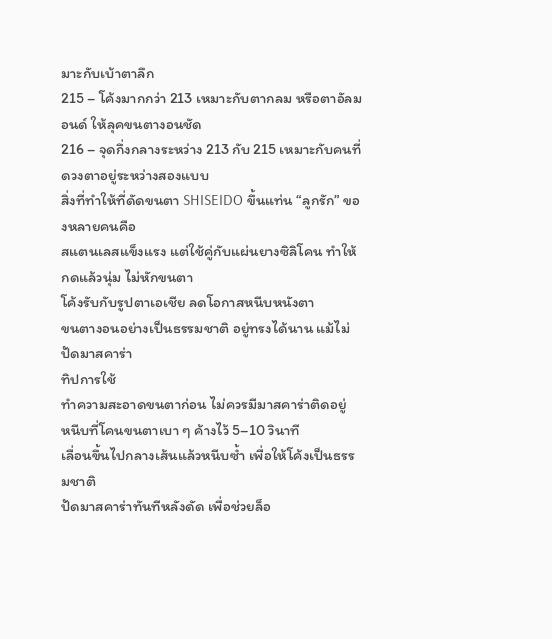มาะกับเบ้าตาลึก
215 – โค้งมากกว่า 213 เหมาะกับตากลม หรือตาอัลมอนด์ ให้ลุคขนตางอนชัด
216 – จุดกึ่งกลางระหว่าง 213 กับ 215 เหมาะกับคนที่ดวงตาอยู่ระหว่างสองแบบ
สิ่งที่ทำให้ที่ดัดขนตา SHISEIDO ขึ้นแท่น “ลูกรัก” ของหลายคนคือ
สแตนเลสแข็งแรง แต่ใช้คู่กับแผ่นยางซิลิโคน ทำให้กดแล้วนุ่ม ไม่หักขนตา
โค้งรับกับรูปตาเอเชีย ลดโอกาสหนีบหนังตา
ขนตางอนอย่างเป็นธรรมชาติ อยู่ทรงได้นาน แม้ไม่ปัดมาสคาร่า
ทิปการใช้
ทำความสะอาดขนตาก่อน ไม่ควรมีมาสคาร่าติดอยู่
หนีบที่โคนขนตาเบา ๆ ค้างไว้ 5–10 วินาที
เลื่อนขึ้นไปกลางเส้นแล้วหนีบซ้ำ เพื่อให้โค้งเป็นธรรมชาติ
ปัดมาสคาร่าทันทีหลังดัด เพื่อช่วยล็อ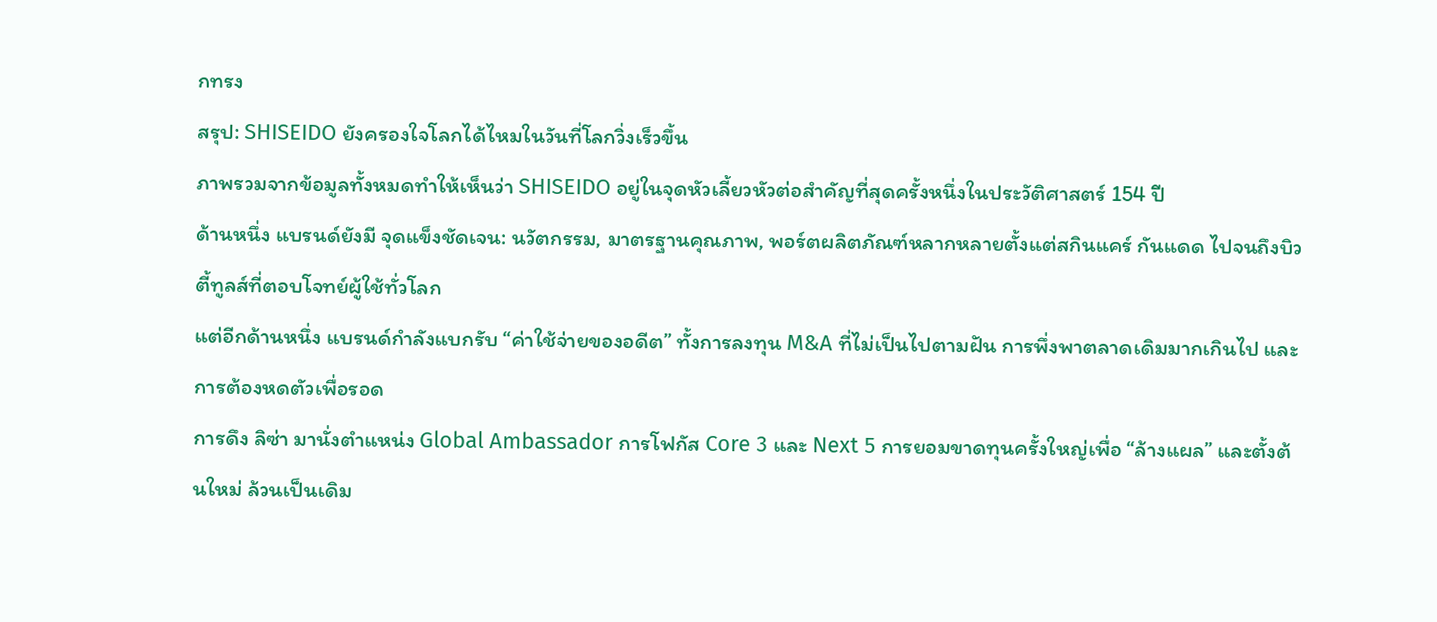กทรง
สรุป: SHISEIDO ยังครองใจโลกได้ไหมในวันที่โลกวิ่งเร็วขึ้น
ภาพรวมจากข้อมูลทั้งหมดทำให้เห็นว่า SHISEIDO อยู่ในจุดหัวเลี้ยวหัวต่อสำคัญที่สุดครั้งหนึ่งในประวัติศาสตร์ 154 ปี
ด้านหนึ่ง แบรนด์ยังมี จุดแข็งชัดเจน: นวัตกรรม, มาตรฐานคุณภาพ, พอร์ตผลิตภัณฑ์หลากหลายตั้งแต่สกินแคร์ กันแดด ไปจนถึงบิวตี้ทูลส์ที่ตอบโจทย์ผู้ใช้ทั่วโลก
แต่อีกด้านหนึ่ง แบรนด์กำลังแบกรับ “ค่าใช้จ่ายของอดีต” ทั้งการลงทุน M&A ที่ไม่เป็นไปตามฝัน การพึ่งพาตลาดเดิมมากเกินไป และการต้องหดตัวเพื่อรอด
การดึง ลิซ่า มานั่งตำแหน่ง Global Ambassador การโฟกัส Core 3 และ Next 5 การยอมขาดทุนครั้งใหญ่เพื่อ “ล้างแผล” และตั้งต้นใหม่ ล้วนเป็นเดิม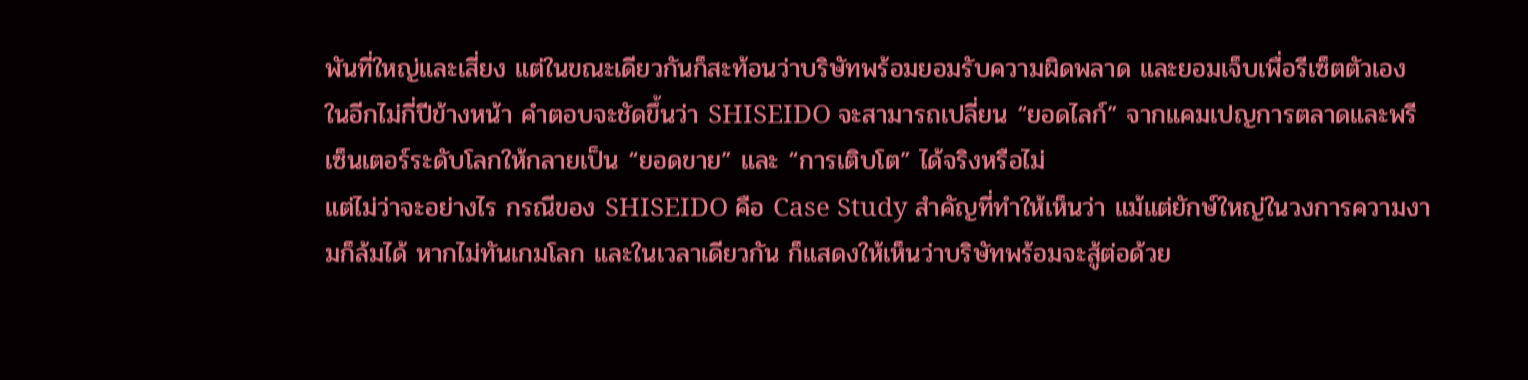พันที่ใหญ่และเสี่ยง แต่ในขณะเดียวกันก็สะท้อนว่าบริษัทพร้อมยอมรับความผิดพลาด และยอมเจ็บเพื่อรีเซ็ตตัวเอง
ในอีกไม่กี่ปีข้างหน้า คำตอบจะชัดขึ้นว่า SHISEIDO จะสามารถเปลี่ยน “ยอดไลก์” จากแคมเปญการตลาดและพรีเซ็นเตอร์ระดับโลกให้กลายเป็น “ยอดขาย” และ “การเติบโต” ได้จริงหรือไม่
แต่ไม่ว่าจะอย่างไร กรณีของ SHISEIDO คือ Case Study สำคัญที่ทำให้เห็นว่า แม้แต่ยักษ์ใหญ่ในวงการความงามก็ล้มได้ หากไม่ทันเกมโลก และในเวลาเดียวกัน ก็แสดงให้เห็นว่าบริษัทพร้อมจะสู้ต่อด้วย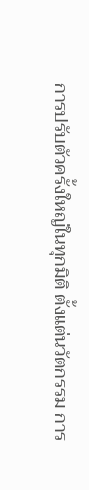การปรับตัวครั้งใหญ่ในทุกมิติ ตั้งแต่นวัตกรรม การ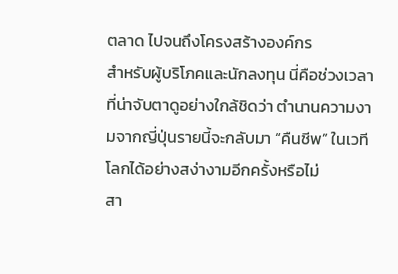ตลาด ไปจนถึงโครงสร้างองค์กร
สำหรับผู้บริโภคและนักลงทุน นี่คือช่วงเวลาที่น่าจับตาดูอย่างใกล้ชิดว่า ตำนานความงามจากญี่ปุ่นรายนี้จะกลับมา “คืนชีพ” ในเวทีโลกได้อย่างสง่างามอีกครั้งหรือไม่
สา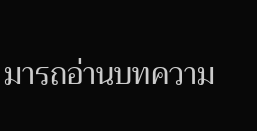มารถอ่านบทความ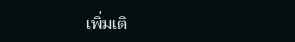เพิ่มเติ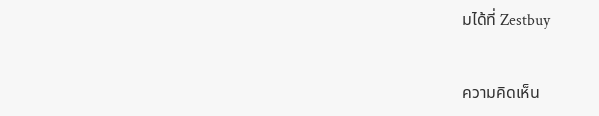มได้ที่ Zestbuy


ความคิดเห็น